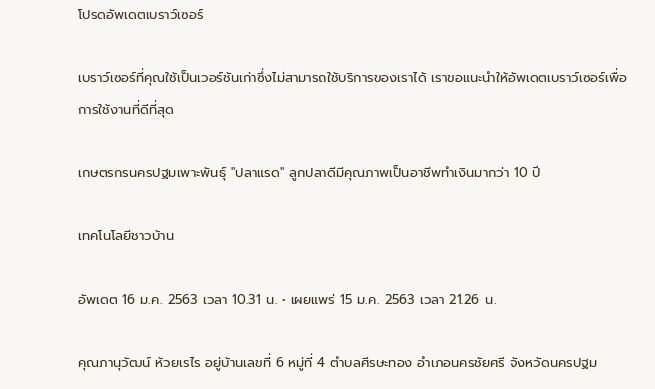โปรดอัพเดตเบราว์เซอร์

เบราว์เซอร์ที่คุณใช้เป็นเวอร์ชันเก่าซึ่งไม่สามารถใช้บริการของเราได้ เราขอแนะนำให้อัพเดตเบราว์เซอร์เพื่อการใช้งานที่ดีที่สุด

เกษตรกรนครปฐมเพาะพันธุ์ "ปลาแรด" ลูกปลาดีมีคุณภาพเป็นอาชีพทำเงินมากว่า 10 ปี

เทคโนโลยีชาวบ้าน

อัพเดต 16 ม.ค. 2563 เวลา 10.31 น. • เผยแพร่ 15 ม.ค. 2563 เวลา 21.26 น.

คุณภานุวัฒน์ ห้วยเรไร อยู่บ้านเลขที่ 6 หมู่ที่ 4 ตำบลศีรษะทอง อำเภอนครชัยศรี จังหวัดนครปฐม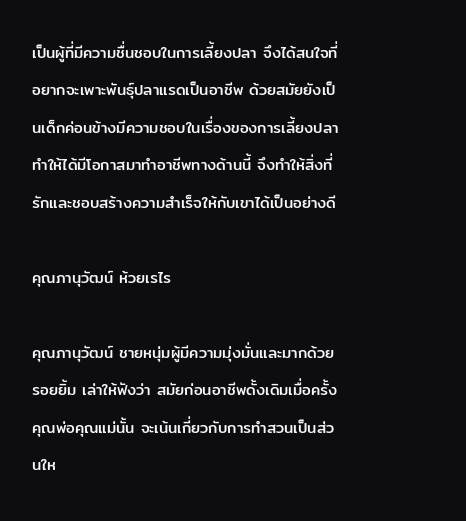เป็นผู้ที่มีความชื่นชอบในการเลี้ยงปลา จึงได้สนใจที่อยากจะเพาะพันธุ์ปลาแรดเป็นอาชีพ ด้วยสมัยยังเป็นเด็กค่อนข้างมีความชอบในเรื่องของการเลี้ยงปลา ทำให้ได้มีโอกาสมาทำอาชีพทางด้านนี้ จึงทำให้สิ่งที่รักและชอบสร้างความสำเร็จให้กับเขาได้เป็นอย่างดี

คุณภานุวัฒน์ ห้วยเรไร

คุณภานุวัฒน์ ชายหนุ่มผู้มีความมุ่งมั่นและมากด้วยรอยยิ้ม เล่าให้ฟังว่า สมัยก่อนอาชีพดั้งเดิมเมื่อครั้งคุณพ่อคุณแม่นั้น จะเน้นเกี่ยวกับการทำสวนเป็นส่วนให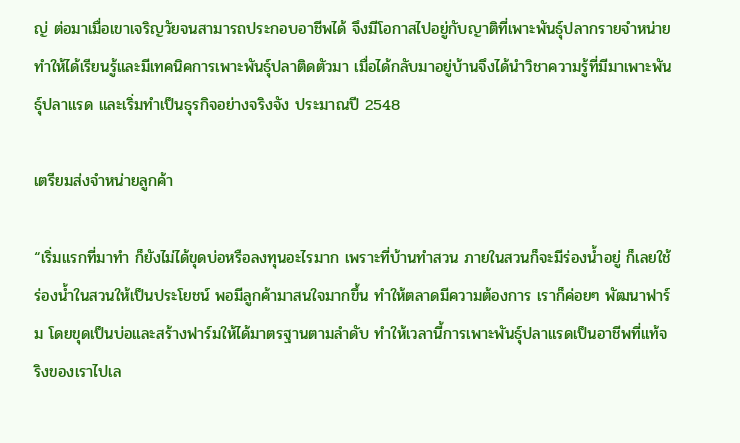ญ่ ต่อมาเมื่อเขาเจริญวัยจนสามารถประกอบอาชีพได้ จึงมีโอกาสไปอยู่กับญาติที่เพาะพันธุ์ปลากรายจำหน่าย ทำให้ได้เรียนรู้และมีเทคนิคการเพาะพันธุ์ปลาติดตัวมา เมื่อได้กลับมาอยู่บ้านจึงได้นำวิชาความรู้ที่มีมาเพาะพันธุ์ปลาแรด และเริ่มทำเป็นธุรกิจอย่างจริงจัง ประมาณปี 2548

เตรียมส่งจำหน่ายลูกค้า

“เริ่มแรกที่มาทำ ก็ยังไม่ได้ขุดบ่อหรือลงทุนอะไรมาก เพราะที่บ้านทำสวน ภายในสวนก็จะมีร่องน้ำอยู่ ก็เลยใช้ร่องน้ำในสวนให้เป็นประโยชน์ พอมีลูกค้ามาสนใจมากขึ้น ทำให้ตลาดมีความต้องการ เราก็ค่อยๆ พัฒนาฟาร์ม โดยขุดเป็นบ่อและสร้างฟาร์มให้ได้มาตรฐานตามลำดับ ทำให้เวลานี้การเพาะพันธุ์ปลาแรดเป็นอาชีพที่แท้จริงของเราไปเล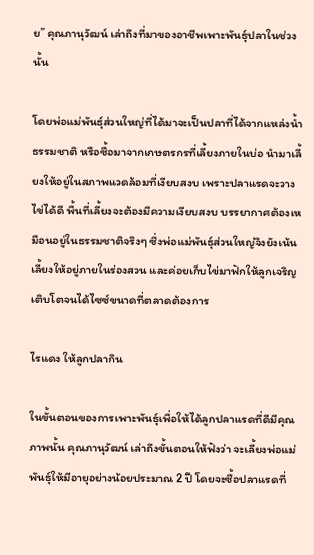ย” คุณภานุวัฒน์ เล่าถึงที่มาของอาชีพเพาะพันธุ์ปลาในช่วงนั้น

โดยพ่อแม่พันธุ์ส่วนใหญ่ที่ได้มาจะเป็นปลาที่ได้จากแหล่งน้ำธรรมชาติ หรือซื้อมาจากเกษตรกรที่เลี้ยงภายในบ่อ นำมาเลี้ยงให้อยู่ในสภาพแวดล้อมที่เงียบสงบ เพราะปลาแรดจะวางไข่ได้ดี พื้นที่เลี้ยงจะต้องมีความเงียบสงบ บรรยากาศต้องเหมือนอยู่ในธรรมชาติจริงๆ ซึ่งพ่อแม่พันธุ์ส่วนใหญ่จึงยังเน้นเลี้ยงให้อยู่ภายในร่องสวน และค่อยเก็บไข่มาฟักให้ลูกเจริญเติบโตจนได้ไซซ์ขนาดที่ตลาดต้องการ

ไรแดง ให้ลูกปลากิน

ในขั้นตอนของการเพาะพันธุ์เพื่อให้ได้ลูกปลาแรดที่ดีมีคุณภาพนั้น คุณภานุวัฒน์ เล่าถึงขั้นตอนให้ฟังว่า จะเลี้ยงพ่อแม่พันธุ์ให้มีอายุอย่างน้อยประมาณ 2 ปี โดยจะซื้อปลาแรดที่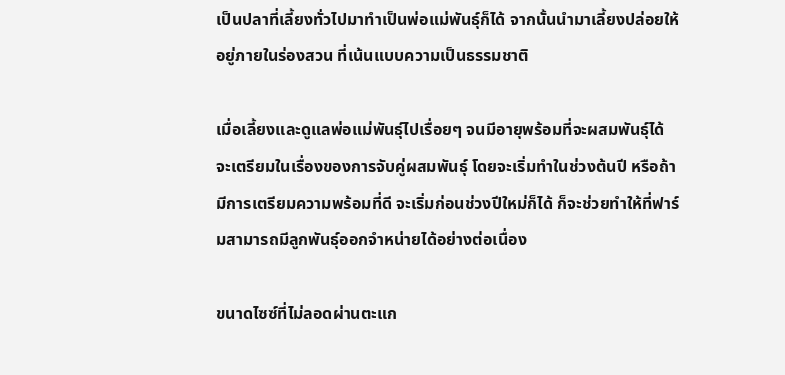เป็นปลาที่เลี้ยงทั่วไปมาทำเป็นพ่อแม่พันธุ์ก็ได้ จากนั้นนำมาเลี้ยงปล่อยให้อยู่ภายในร่องสวน ที่เน้นแบบความเป็นธรรมชาติ

เมื่อเลี้ยงและดูแลพ่อแม่พันธุ์ไปเรื่อยๆ จนมีอายุพร้อมที่จะผสมพันธุ์ได้ จะเตรียมในเรื่องของการจับคู่ผสมพันธุ์ โดยจะเริ่มทำในช่วงต้นปี หรือถ้ามีการเตรียมความพร้อมที่ดี จะเริ่มก่อนช่วงปีใหม่ก็ได้ ก็จะช่วยทำให้ที่ฟาร์มสามารถมีลูกพันธุ์ออกจำหน่ายได้อย่างต่อเนื่อง

ขนาดไซซ์ที่ไม่ลอดผ่านตะแก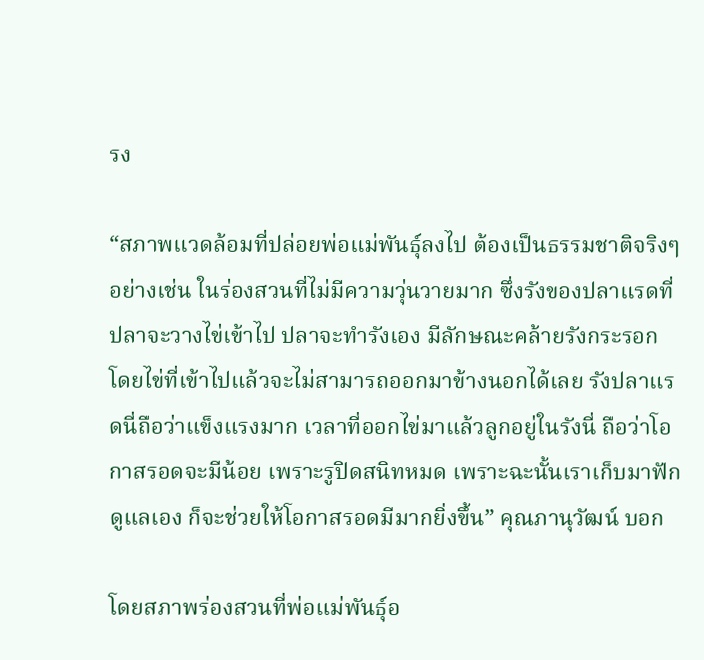รง

“สภาพแวดล้อมที่ปล่อยพ่อแม่พันธุ์ลงไป ต้องเป็นธรรมชาติจริงๆ อย่างเช่น ในร่องสวนที่ไม่มีความวุ่นวายมาก ซึ่งรังของปลาแรดที่ปลาจะวางไข่เข้าไป ปลาจะทำรังเอง มีลักษณะคล้ายรังกระรอก โดยไข่ที่เข้าไปแล้วจะไม่สามารถออกมาข้างนอกได้เลย รังปลาแรดนี่ถือว่าแข็งแรงมาก เวลาที่ออกไข่มาแล้วลูกอยู่ในรังนี่ ถือว่าโอกาสรอดจะมีน้อย เพราะรูปิดสนิทหมด เพราะฉะนั้นเราเก็บมาฟักดูแลเอง ก็จะช่วยให้โอกาสรอดมีมากยิ่งขึ้น” คุณภานุวัฒน์ บอก

โดยสภาพร่องสวนที่พ่อแม่พันธุ์อ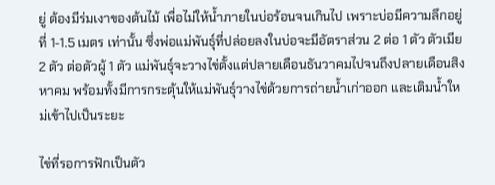ยู่ ต้องมีร่มเงาของต้นไม้ เพื่อไม่ให้น้ำภายในบ่อร้อนจนเกินไป เพราะบ่อมีความลึกอยู่ที่ 1-1.5 เมตร เท่านั้น ซึ่งพ่อแม่พันธุ์ที่ปล่อยลงในบ่อจะมีอัตราส่วน 2 ต่อ 1 ตัว ตัวเมีย 2 ตัว ต่อตัวผู้ 1 ตัว แม่พันธุ์จะวางไข่ตั้งแต่ปลายเดือนธันวาคมไปจนถึงปลายเดือนสิงหาคม พร้อมทั้งมีการกระตุ้นให้แม่พันธุ์วางไข่ด้วยการถ่ายน้ำเก่าออก และเติมน้ำใหม่เข้าไปเป็นระยะ

ไข่ที่รอการฟักเป็นตัว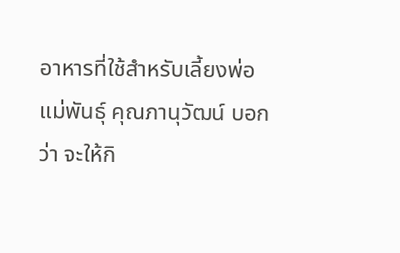อาหารที่ใช้สำหรับเลี้ยงพ่อแม่พันธุ์ คุณภานุวัฒน์ บอกว่า จะให้กิ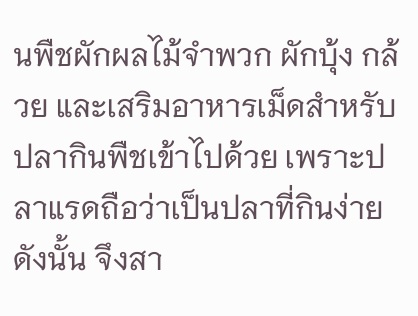นพืชผักผลไม้จำพวก ผักบุ้ง กล้วย และเสริมอาหารเม็ดสำหรับปลากินพืชเข้าไปด้วย เพราะปลาแรดถือว่าเป็นปลาที่กินง่าย ดังนั้น จึงสา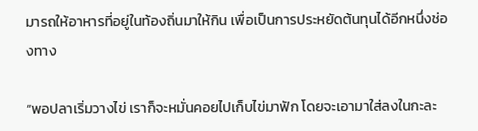มารถให้อาหารที่อยู่ในท้องถิ่นมาให้กิน เพื่อเป็นการประหยัดต้นทุนได้อีกหนึ่งช่องทาง

“พอปลาเริ่มวางไข่ เราก็จะหมั่นคอยไปเก็บไข่มาฟัก โดยจะเอามาใส่ลงในกะละ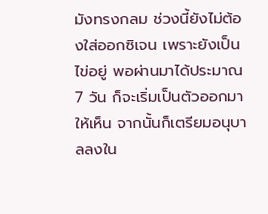มังทรงกลม ช่วงนี้ยังไม่ต้องใส่ออกซิเจน เพราะยังเป็นไข่อยู่ พอผ่านมาได้ประมาณ 7 วัน ก็จะเริ่มเป็นตัวออกมาให้เห็น จากนั้นก็เตรียมอนุบาลลงใน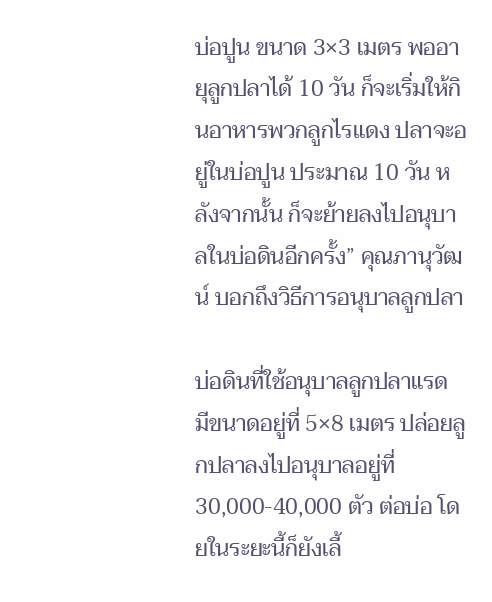บ่อปูน ขนาด 3×3 เมตร พออายุลูกปลาได้ 10 วัน ก็จะเริ่มให้กินอาหารพวกลูกไรแดง ปลาจะอยู่ในบ่อปูน ประมาณ 10 วัน หลังจากนั้น ก็จะย้ายลงไปอนุบาลในบ่อดินอีกครั้ง” คุณภานุวัฒน์ บอกถึงวิธีการอนุบาลลูกปลา

บ่อดินที่ใช้อนุบาลลูกปลาแรด มีขนาดอยู่ที่ 5×8 เมตร ปล่อยลูกปลาลงไปอนุบาลอยู่ที่ 30,000-40,000 ตัว ต่อบ่อ โดยในระยะนี้ก็ยังเลี้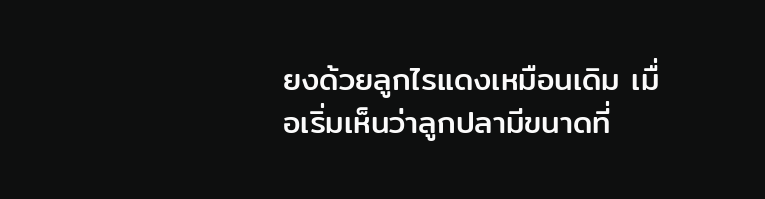ยงด้วยลูกไรแดงเหมือนเดิม เมื่อเริ่มเห็นว่าลูกปลามีขนาดที่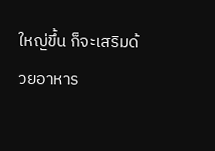ใหญ่ขึ้น ก็จะเสริมด้วยอาหาร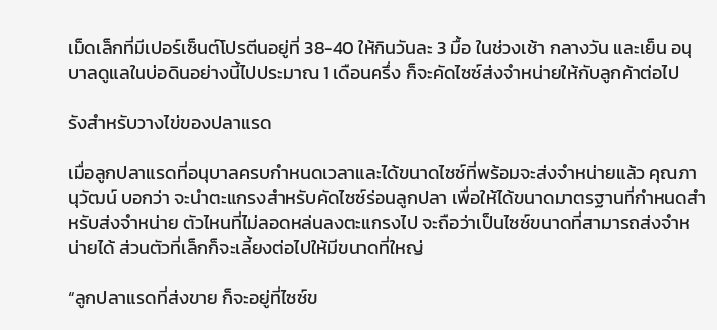เม็ดเล็กที่มีเปอร์เซ็นต์โปรตีนอยู่ที่ 38-40 ให้กินวันละ 3 มื้อ ในช่วงเช้า กลางวัน และเย็น อนุบาลดูแลในบ่อดินอย่างนี้ไปประมาณ 1 เดือนครึ่ง ก็จะคัดไซซ์ส่งจำหน่ายให้กับลูกค้าต่อไป

รังสำหรับวางไข่ของปลาแรด

เมื่อลูกปลาแรดที่อนุบาลครบกำหนดเวลาและได้ขนาดไซซ์ที่พร้อมจะส่งจำหน่ายแล้ว คุณภานุวัฒน์ บอกว่า จะนำตะแกรงสำหรับคัดไซซ์ร่อนลูกปลา เพื่อให้ได้ขนาดมาตรฐานที่กำหนดสำหรับส่งจำหน่าย ตัวไหนที่ไม่ลอดหล่นลงตะแกรงไป จะถือว่าเป็นไซซ์ขนาดที่สามารถส่งจำหน่ายได้ ส่วนตัวที่เล็กก็จะเลี้ยงต่อไปให้มีขนาดที่ใหญ่

“ลูกปลาแรดที่ส่งขาย ก็จะอยู่ที่ไซซ์ข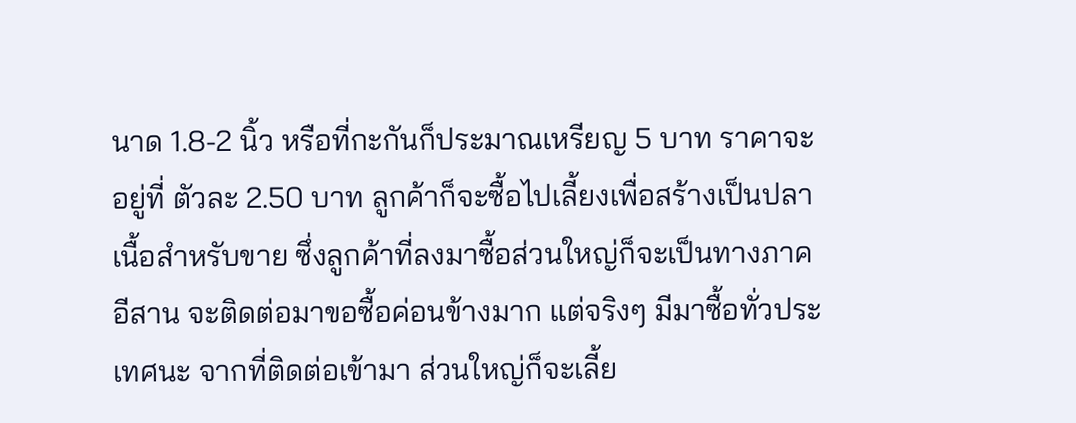นาด 1.8-2 นิ้ว หรือที่กะกันก็ประมาณเหรียญ 5 บาท ราคาจะอยู่ที่ ตัวละ 2.50 บาท ลูกค้าก็จะซื้อไปเลี้ยงเพื่อสร้างเป็นปลาเนื้อสำหรับขาย ซึ่งลูกค้าที่ลงมาซื้อส่วนใหญ่ก็จะเป็นทางภาคอีสาน จะติดต่อมาขอซื้อค่อนข้างมาก แต่จริงๆ มีมาซื้อทั่วประเทศนะ จากที่ติดต่อเข้ามา ส่วนใหญ่ก็จะเลี้ย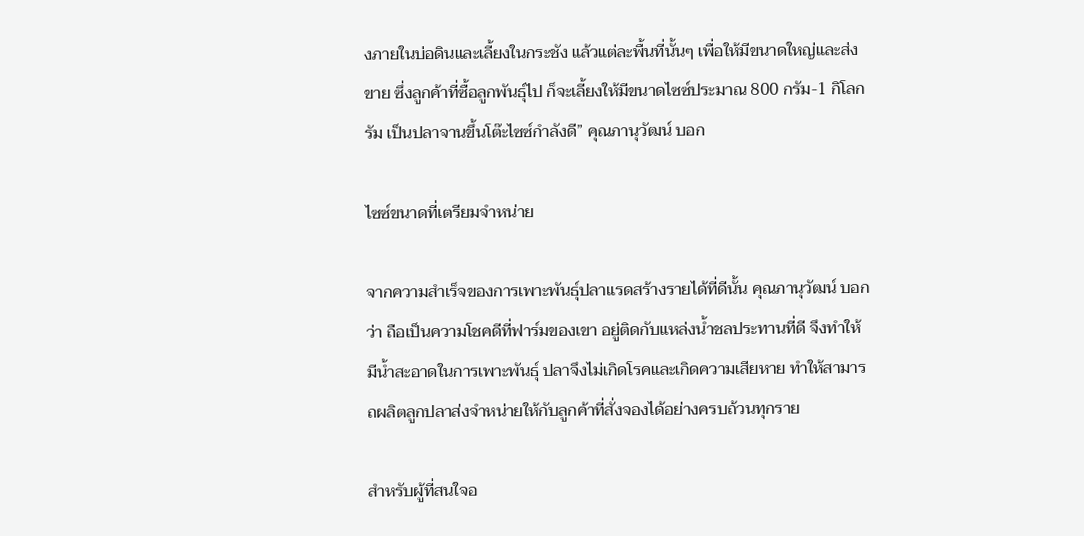งภายในบ่อดินและเลี้ยงในกระชัง แล้วแต่ละพื้นที่นั้นๆ เพื่อให้มีขนาดใหญ่และส่งขาย ซึ่งลูกค้าที่ซื้อลูกพันธุ์ไป ก็จะเลี้ยงให้มีขนาดไซซ์ประมาณ 800 กรัม-1 กิโลกรัม เป็นปลาจานขึ้นโต๊ะไซซ์กำลังดี” คุณภานุวัฒน์ บอก

ไซซ์ขนาดที่เตรียมจำหน่าย

จากความสำเร็จของการเพาะพันธุ์ปลาแรดสร้างรายได้ที่ดีนั้น คุณภานุวัฒน์ บอกว่า ถือเป็นความโชคดีที่ฟาร์มของเขา อยู่ติดกับแหล่งน้ำชลประทานที่ดี จึงทำให้มีน้ำสะอาดในการเพาะพันธุ์ ปลาจึงไม่เกิดโรคและเกิดความเสียหาย ทำให้สามารถผลิตลูกปลาส่งจำหน่ายให้กับลูกค้าที่สั่งจองได้อย่างครบถ้วนทุกราย

สำหรับผู้ที่สนใจอ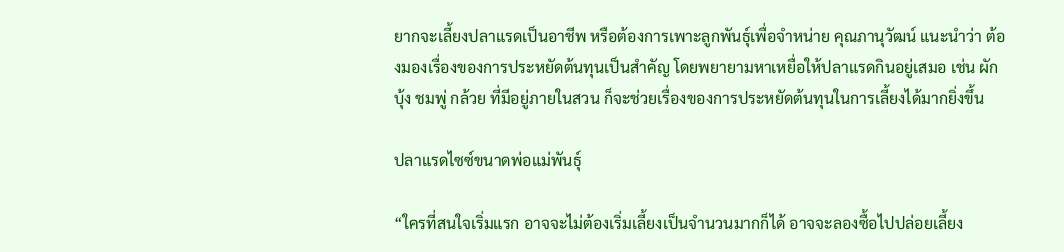ยากจะเลี้ยงปลาแรดเป็นอาชีพ หรือต้องการเพาะลูกพันธุ์เพื่อจำหน่าย คุณภานุวัฒน์ แนะนำว่า ต้องมองเรื่องของการประหยัดต้นทุนเป็นสำคัญ โดยพยายามหาเหยื่อให้ปลาแรดกินอยู่เสมอ เช่น ผักบุ้ง ชมพู่ กล้วย ที่มีอยู่ภายในสวน ก็จะช่วยเรื่องของการประหยัดต้นทุนในการเลี้ยงได้มากยิ่งขึ้น

ปลาแรดไซซ์ขนาดพ่อแม่พันธุ์

“ใครที่สนใจเริ่มแรก อาจจะไม่ต้องเริ่มเลี้ยงเป็นจำนวนมากก็ได้ อาจจะลองซื้อไปปล่อยเลี้ยง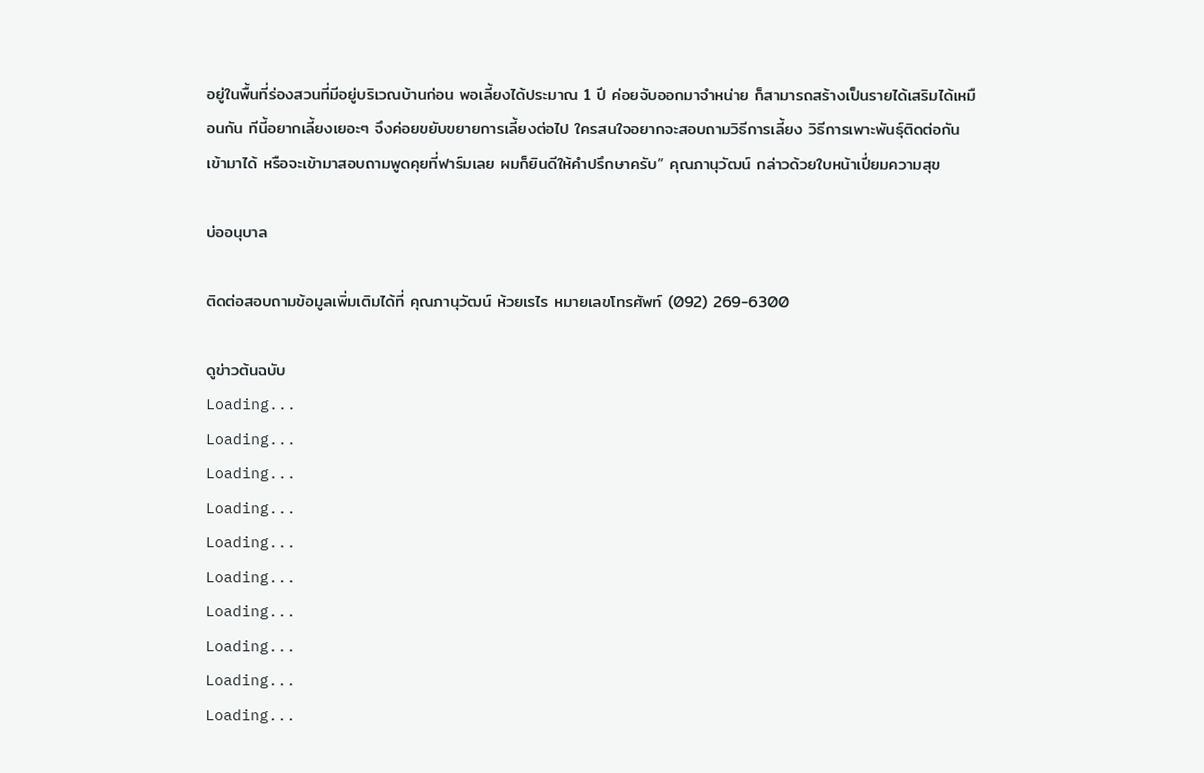อยู่ในพื้นที่ร่องสวนที่มีอยู่บริเวณบ้านก่อน พอเลี้ยงได้ประมาณ 1 ปี ค่อยจับออกมาจำหน่าย ก็สามารถสร้างเป็นรายได้เสริมได้เหมือนกัน ทีนี้อยากเลี้ยงเยอะๆ จึงค่อยขยับขยายการเลี้ยงต่อไป ใครสนใจอยากจะสอบถามวิธีการเลี้ยง วิธีการเพาะพันธุ์ติดต่อกันเข้ามาได้ หรือจะเข้ามาสอบถามพูดคุยที่ฟาร์มเลย ผมก็ยินดีให้คำปรึกษาครับ” คุณภานุวัฒน์ กล่าวด้วยใบหน้าเปี่ยมความสุข

บ่ออนุบาล

ติดต่อสอบถามข้อมูลเพิ่มเติมได้ที่ คุณภานุวัฒน์ ห้วยเรไร หมายเลขโทรศัพท์ (092) 269-6300

ดูข่าวต้นฉบับ
Loading...
Loading...
Loading...
Loading...
Loading...
Loading...
Loading...
Loading...
Loading...
Loading...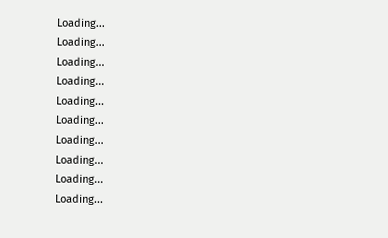Loading...
Loading...
Loading...
Loading...
Loading...
Loading...
Loading...
Loading...
Loading...
Loading...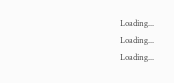Loading...
Loading...
Loading...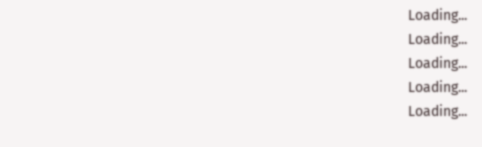Loading...
Loading...
Loading...
Loading...
Loading...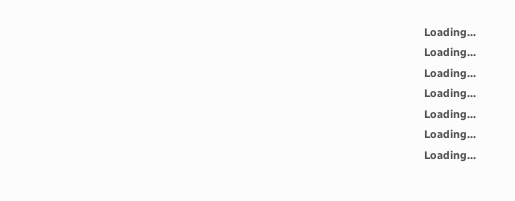Loading...
Loading...
Loading...
Loading...
Loading...
Loading...
Loading...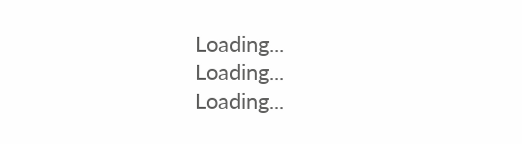Loading...
Loading...
Loading...